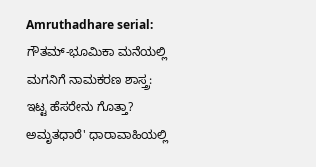Amruthadhare serial: ಗೌತಮ್-ಭೂಮಿಕಾ ಮನೆಯಲ್ಲಿ ಮಗನಿಗೆ ನಾಮಕರಣ ಶಾಸ್ತ್ರ: ಇಟ್ಟ ಹೆಸರೇನು ಗೊತ್ತಾ?
ಅಮೃತಧಾರೆ' ಧಾರಾವಾಹಿಯಲ್ಲಿ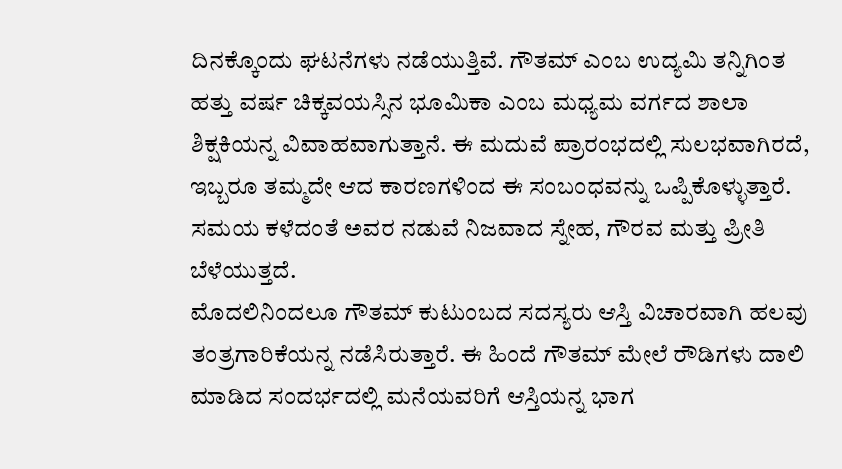ದಿನಕ್ಕೊಂದು ಘಟನೆಗಳು ನಡೆಯುತ್ತಿವೆ. ಗೌತಮ್ ಎಂಬ ಉದ್ಯಮಿ ತನ್ನಿಗಿಂತ ಹತ್ತು ವರ್ಷ ಚಿಕ್ಕವಯಸ್ಸಿನ ಭೂಮಿಕಾ ಎಂಬ ಮಧ್ಯಮ ವರ್ಗದ ಶಾಲಾ ಶಿಕ್ಷಕಿಯನ್ನ ವಿವಾಹವಾಗುತ್ತಾನೆ. ಈ ಮದುವೆ ಪ್ರಾರಂಭದಲ್ಲಿ ಸುಲಭವಾಗಿರದೆ, ಇಬ್ಬರೂ ತಮ್ಮದೇ ಆದ ಕಾರಣಗಳಿಂದ ಈ ಸಂಬಂಧವನ್ನು ಒಪ್ಪಿಕೊಳ್ಳುತ್ತಾರೆ. ಸಮಯ ಕಳೆದಂತೆ ಅವರ ನಡುವೆ ನಿಜವಾದ ಸ್ನೇಹ, ಗೌರವ ಮತ್ತು ಪ್ರೀತಿ ಬೆಳೆಯುತ್ತದೆ.
ಮೊದಲಿನಿಂದಲೂ ಗೌತಮ್ ಕುಟುಂಬದ ಸದಸ್ಯರು ಆಸ್ತಿ ವಿಚಾರವಾಗಿ ಹಲವು ತಂತ್ರಗಾರಿಕೆಯನ್ನ ನಡೆಸಿರುತ್ತಾರೆ. ಈ ಹಿಂದೆ ಗೌತಮ್ ಮೇಲೆ ರೌಡಿಗಳು ದಾಲಿ ಮಾಡಿದ ಸಂದರ್ಭದಲ್ಲಿ ಮನೆಯವರಿಗೆ ಆಸ್ತಿಯನ್ನ ಭಾಗ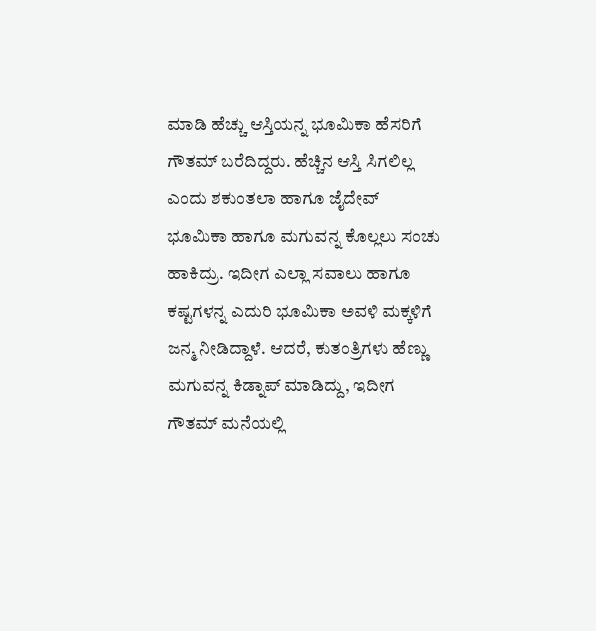ಮಾಡಿ ಹೆಚ್ಚು ಆಸ್ತಿಯನ್ನ ಭೂಮಿಕಾ ಹೆಸರಿಗೆ ಗೌತಮ್ ಬರೆದಿದ್ದರು. ಹೆಚ್ಚಿನ ಆಸ್ತಿ ಸಿಗಲಿಲ್ಲ ಎಂದು ಶಕುಂತಲಾ ಹಾಗೂ ಜೈದೇವ್ ಭೂಮಿಕಾ ಹಾಗೂ ಮಗುವನ್ನ ಕೊಲ್ಲಲು ಸಂಚು ಹಾಕಿದ್ರು. ಇದೀಗ ಎಲ್ಲಾ ಸವಾಲು ಹಾಗೂ ಕಷ್ಟಗಳನ್ನ ಎದುರಿ ಭೂಮಿಕಾ ಅವಳಿ ಮಕ್ಕಳಿಗೆ ಜನ್ಮ ನೀಡಿದ್ದಾಳೆ. ಆದರೆ, ಕುತಂತ್ರಿಗಳು ಹೆಣ್ಣು ಮಗುವನ್ನ ಕಿಡ್ನಾಪ್ ಮಾಡಿದ್ದು, ಇದೀಗ ಗೌತಮ್ ಮನೆಯಲ್ಲಿ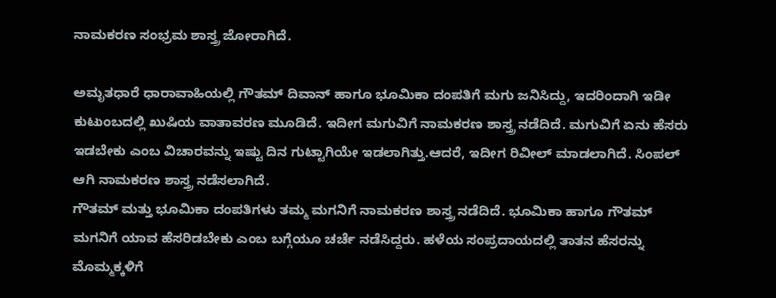ನಾಮಕರಣ ಸಂಭ್ರಮ ಶಾಸ್ತ್ರ ಜೋರಾಗಿದೆ.

ಅಮೃತಧಾರೆ ಧಾರಾವಾಹಿಯಲ್ಲಿ ಗೌತಮ್ ದಿವಾನ್ ಹಾಗೂ ಭೂಮಿಕಾ ದಂಪತಿಗೆ ಮಗು ಜನಿಸಿದ್ದು, ಇದರಿಂದಾಗಿ ಇಡೀ ಕುಟುಂಬದಲ್ಲಿ ಖುಷಿಯ ವಾತಾವರಣ ಮೂಡಿದೆ. ಇದೀಗ ಮಗುವಿಗೆ ನಾಮಕರಣ ಶಾಸ್ತ್ರ ನಡೆದಿದೆ. ಮಗುವಿಗೆ ಏನು ಹೆಸರು ಇಡಬೇಕು ಎಂಬ ವಿಚಾರವನ್ನು ಇಷ್ಟು ದಿನ ಗುಟ್ಟಾಗಿಯೇ ಇಡಲಾಗಿತ್ತು.ಆದರೆ, ಇದೀಗ ರಿವೀಲ್ ಮಾಡಲಾಗಿದೆ. ಸಿಂಪಲ್ ಆಗಿ ನಾಮಕರಣ ಶಾಸ್ತ್ರ ನಡೆಸಲಾಗಿದೆ.
ಗೌತಮ್ ಮತ್ತು ಭೂಮಿಕಾ ದಂಪತಿಗಳು ತಮ್ಮ ಮಗನಿಗೆ ನಾಮಕರಣ ಶಾಸ್ತ್ರ ನಡೆದಿದೆ. ಭೂಮಿಕಾ ಹಾಗೂ ಗೌತಮ್ ಮಗನಿಗೆ ಯಾವ ಹೆಸರಿಡಬೇಕು ಎಂಬ ಬಗ್ಗೆಯೂ ಚರ್ಚೆ ನಡೆಸಿದ್ದರು. ಹಳೆಯ ಸಂಪ್ರದಾಯದಲ್ಲಿ ತಾತನ ಹೆಸರನ್ನು ಮೊಮ್ಮಕ್ಕಳಿಗೆ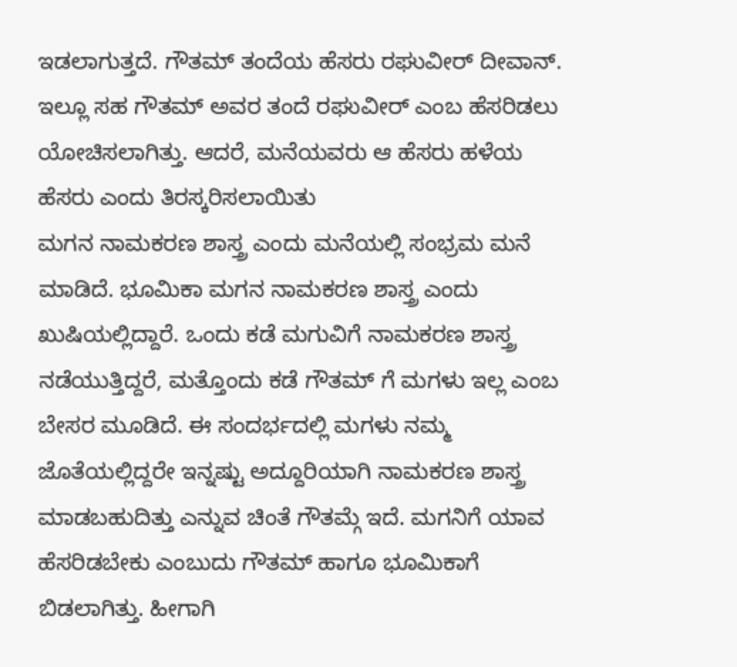ಇಡಲಾಗುತ್ತದೆ. ಗೌತಮ್ ತಂದೆಯ ಹೆಸರು ರಘುವೀರ್ ದೀವಾನ್. ಇಲ್ಲೂ ಸಹ ಗೌತಮ್ ಅವರ ತಂದೆ ರಘುವೀರ್ ಎಂಬ ಹೆಸರಿಡಲು ಯೋಚಿಸಲಾಗಿತ್ತು. ಆದರೆ, ಮನೆಯವರು ಆ ಹೆಸರು ಹಳೆಯ ಹೆಸರು ಎಂದು ತಿರಸ್ಕರಿಸಲಾಯಿತು
ಮಗನ ನಾಮಕರಣ ಶಾಸ್ತ್ರ ಎಂದು ಮನೆಯಲ್ಲಿ ಸಂಭ್ರಮ ಮನೆ ಮಾಡಿದೆ. ಭೂಮಿಕಾ ಮಗನ ನಾಮಕರಣ ಶಾಸ್ತ್ರ ಎಂದು ಖುಷಿಯಲ್ಲಿದ್ದಾರೆ. ಒಂದು ಕಡೆ ಮಗುವಿಗೆ ನಾಮಕರಣ ಶಾಸ್ತ್ರ ನಡೆಯುತ್ತಿದ್ದರೆ, ಮತ್ತೊಂದು ಕಡೆ ಗೌತಮ್ ಗೆ ಮಗಳು ಇಲ್ಲ ಎಂಬ ಬೇಸರ ಮೂಡಿದೆ. ಈ ಸಂದರ್ಭದಲ್ಲಿ ಮಗಳು ನಮ್ಮ ಜೊತೆಯಲ್ಲಿದ್ದರೇ ಇನ್ನಷ್ಟು ಅದ್ದೂರಿಯಾಗಿ ನಾಮಕರಣ ಶಾಸ್ತ್ರ ಮಾಡಬಹುದಿತ್ತು ಎನ್ನುವ ಚಿಂತೆ ಗೌತಮ್ಗೆ ಇದೆ. ಮಗನಿಗೆ ಯಾವ ಹೆಸರಿಡಬೇಕು ಎಂಬುದು ಗೌತಮ್ ಹಾಗೂ ಭೂಮಿಕಾಗೆ ಬಿಡಲಾಗಿತ್ತು. ಹೀಗಾಗಿ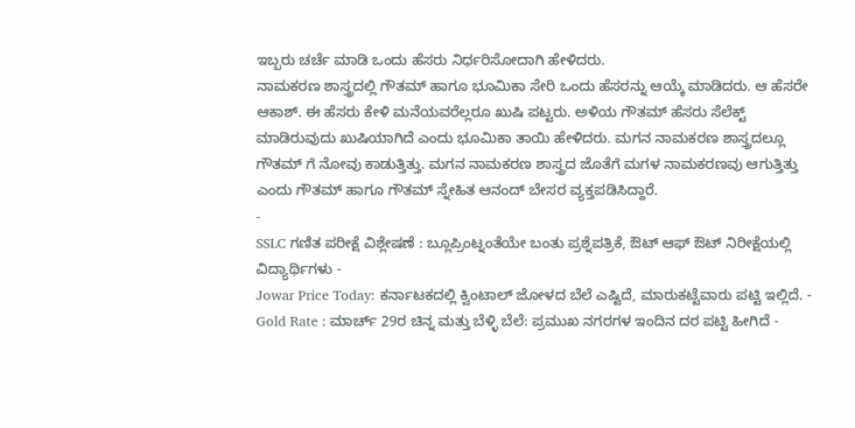ಇಬ್ಬರು ಚರ್ಚೆ ಮಾಡಿ ಒಂದು ಹೆಸರು ನಿರ್ಧರಿಸೋದಾಗಿ ಹೇಳಿದರು.
ನಾಮಕರಣ ಶಾಸ್ತ್ರದಲ್ಲಿ ಗೌತಮ್ ಹಾಗೂ ಭೂಮಿಕಾ ಸೇರಿ ಒಂದು ಹೆಸರನ್ನು ಆಯ್ಕೆ ಮಾಡಿದರು. ಆ ಹೆಸರೇ ಆಕಾಶ್. ಈ ಹೆಸರು ಕೇಳಿ ಮನೆಯವರೆಲ್ಲರೂ ಖುಷಿ ಪಟ್ಟರು. ಅಳಿಯ ಗೌತಮ್ ಹೆಸರು ಸೆಲೆಕ್ಟ್ ಮಾಡಿರುವುದು ಖುಷಿಯಾಗಿದೆ ಎಂದು ಭೂಮಿಕಾ ತಾಯಿ ಹೇಳಿದರು. ಮಗನ ನಾಮಕರಣ ಶಾಸ್ತ್ರದಲ್ಲೂ ಗೌತಮ್ ಗೆ ನೋವು ಕಾಡುತ್ತಿತ್ತು. ಮಗನ ನಾಮಕರಣ ಶಾಸ್ತ್ರದ ಜೊತೆಗೆ ಮಗಳ ನಾಮಕರಣವು ಆಗುತ್ತಿತ್ತು ಎಂದು ಗೌತಮ್ ಹಾಗೂ ಗೌತಮ್ ಸ್ನೇಹಿತ ಆನಂದ್ ಬೇಸರ ವ್ಯಕ್ತಪಡಿಸಿದ್ದಾರೆ.
-
SSLC ಗಣಿತ ಪರೀಕ್ಷೆ ವಿಶ್ಲೇಷಣೆ : ಬ್ಲೂಪ್ರಿಂಟ್ನಂತೆಯೇ ಬಂತು ಪ್ರಶ್ನೆಪತ್ರಿಕೆ, ಔಟ್ ಆಫ್ ಔಟ್ ನಿರೀಕ್ಷೆಯಲ್ಲಿ ವಿದ್ಯಾರ್ಥಿಗಳು -
Jowar Price Today: ಕರ್ನಾಟಕದಲ್ಲಿ ಕ್ವಿಂಟಾಲ್ ಜೋಳದ ಬೆಲೆ ಎಷ್ಟಿದೆ, ಮಾರುಕಟ್ಟೆವಾರು ಪಟ್ಟಿ ಇಲ್ಲಿದೆ. -
Gold Rate : ಮಾರ್ಚ್ 29ರ ಚಿನ್ನ ಮತ್ತು ಬೆಳ್ಳಿ ಬೆಲೆ: ಪ್ರಮುಖ ನಗರಗಳ ಇಂದಿನ ದರ ಪಟ್ಟಿ ಹೀಗಿದೆ -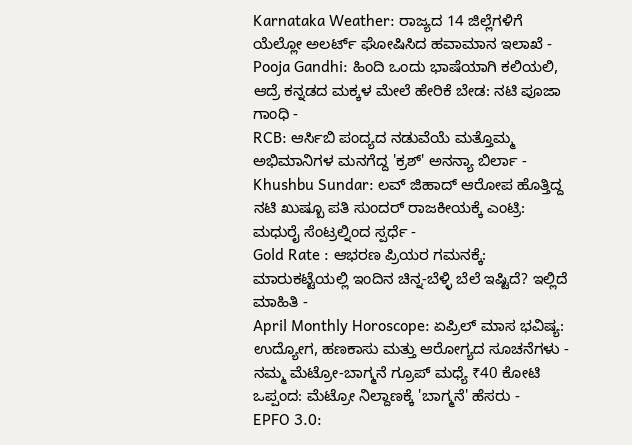Karnataka Weather: ರಾಜ್ಯದ 14 ಜಿಲ್ಲೆಗಳಿಗೆ ಯೆಲ್ಲೋ ಅಲರ್ಟ್ ಘೋಷಿಸಿದ ಹವಾಮಾನ ಇಲಾಖೆ -
Pooja Gandhi: ಹಿಂದಿ ಒಂದು ಭಾಷೆಯಾಗಿ ಕಲಿಯಲಿ, ಆದ್ರೆ ಕನ್ನಡದ ಮಕ್ಕಳ ಮೇಲೆ ಹೇರಿಕೆ ಬೇಡ: ನಟಿ ಪೂಜಾ ಗಾಂಧಿ -
RCB: ಆರ್ಸಿಬಿ ಪಂದ್ಯದ ನಡುವೆಯೆ ಮತ್ತೊಮ್ಮ ಅಭಿಮಾನಿಗಳ ಮನಗೆದ್ದ 'ಕ್ರಶ್' ಅನನ್ಯಾ ಬಿರ್ಲಾ -
Khushbu Sundar: ಲವ್ ಜಿಹಾದ್ ಆರೋಪ ಹೊತ್ತಿದ್ದ ನಟಿ ಖುಷ್ಬೂ ಪತಿ ಸುಂದರ್ ರಾಜಕೀಯಕ್ಕೆ ಎಂಟ್ರಿ: ಮಧುರೈ ಸೆಂಟ್ರಲ್ನಿಂದ ಸ್ಪರ್ಧೆ -
Gold Rate : ಆಭರಣ ಪ್ರಿಯರ ಗಮನಕ್ಕೆ: ಮಾರುಕಟ್ಟೆಯಲ್ಲಿ ಇಂದಿನ ಚಿನ್ನ-ಬೆಳ್ಳಿ ಬೆಲೆ ಇಷ್ಟಿದೆ? ಇಲ್ಲಿದೆ ಮಾಹಿತಿ -
April Monthly Horoscope: ಏಪ್ರಿಲ್ ಮಾಸ ಭವಿಷ್ಯ: ಉದ್ಯೋಗ, ಹಣಕಾಸು ಮತ್ತು ಆರೋಗ್ಯದ ಸೂಚನೆಗಳು -
ನಮ್ಮ ಮೆಟ್ರೋ-ಬಾಗ್ಮನೆ ಗ್ರೂಪ್ ಮಧ್ಯೆ ₹40 ಕೋಟಿ ಒಪ್ಪಂದ: ಮೆಟ್ರೋ ನಿಲ್ದಾಣಕ್ಕೆ 'ಬಾಗ್ಮನೆ' ಹೆಸರು -
EPFO 3.0: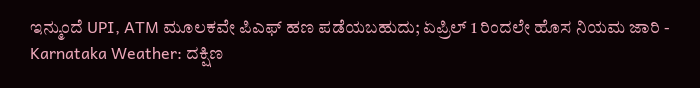ಇನ್ಮುಂದೆ UPI, ATM ಮೂಲಕವೇ ಪಿಎಫ್ ಹಣ ಪಡೆಯಬಹುದು; ಏಪ್ರಿಲ್ 1 ರಿಂದಲೇ ಹೊಸ ನಿಯಮ ಜಾರಿ -
Karnataka Weather: ದಕ್ಷಿಣ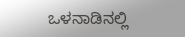ಒಳನಾಡಿನಲ್ಲಿ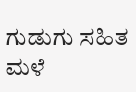ಗುಡುಗು ಸಹಿತ ಮಳೆ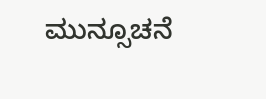ಮುನ್ಸೂಚನೆ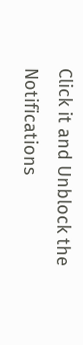Click it and Unblock the Notifications